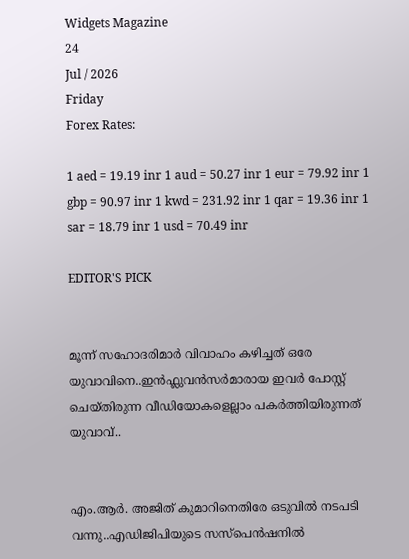Widgets Magazine
24
Jul / 2026
Friday
Forex Rates:

1 aed = 19.19 inr 1 aud = 50.27 inr 1 eur = 79.92 inr 1 gbp = 90.97 inr 1 kwd = 231.92 inr 1 qar = 19.36 inr 1 sar = 18.79 inr 1 usd = 70.49 inr

EDITOR'S PICK


മൂന്ന് സഹോദരിമാർ വിവാഹം കഴിച്ചത് ഒരേ യുവാവിനെ..ഇൻഫ്ലുവൻസർമാരായ ഇവർ പോസ്റ്റ് ചെയ്‌തിരുന്ന വീഡിയോകളെല്ലാം പകർത്തിയിരുന്നത് യുവാവ്..


എം.ആർ. അജിത് കുമാറിനെതിരേ ഒടുവിൽ നടപടി വന്നു..എഡിജിപിയുടെ സസ്‌പെന്‍ഷനില്‍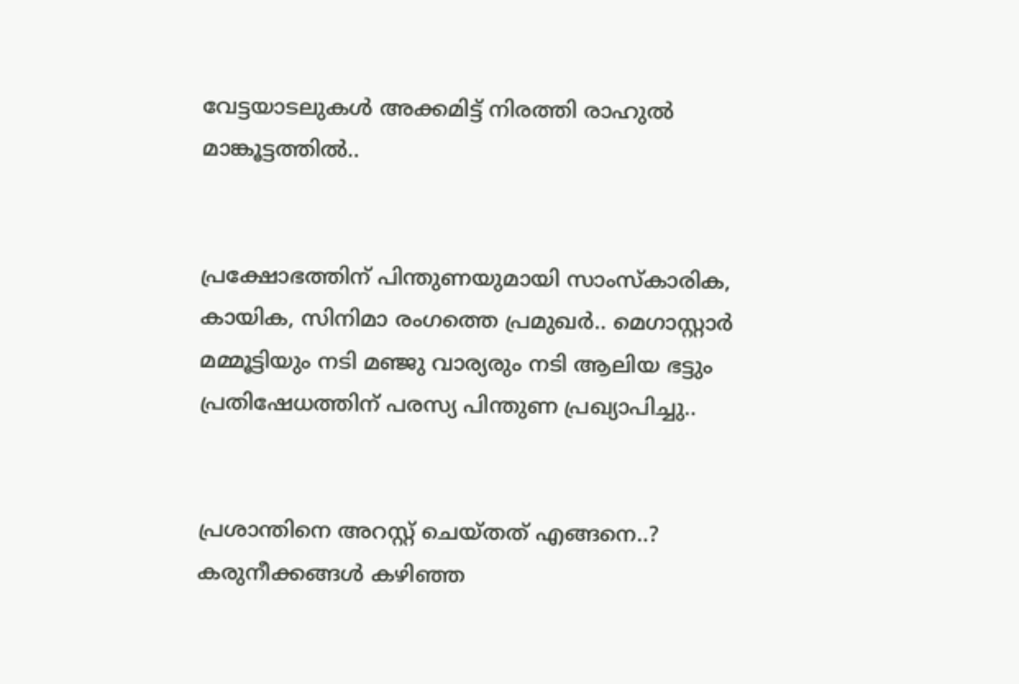വേട്ടയാടലുകള്‍ അക്കമിട്ട് നിരത്തി രാഹുല്‍ മാങ്കൂട്ടത്തില്‍..


പ്രക്ഷോഭത്തിന് പിന്തുണയുമായി സാംസ്കാരിക, കായിക, സിനിമാ രംഗത്തെ പ്രമുഖർ.. മെഗാസ്റ്റാർ മമ്മൂട്ടിയും നടി മഞ്ജു വാര്യരും നടി ആലിയ ഭട്ടും പ്രതിഷേധത്തിന് പരസ്യ പിന്തുണ പ്രഖ്യാപിച്ചു..


പ്രശാന്തിനെ അറസ്റ്റ് ചെയ്തത് എങ്ങനെ..? കരുനീക്കങ്ങൾ കഴിഞ്ഞ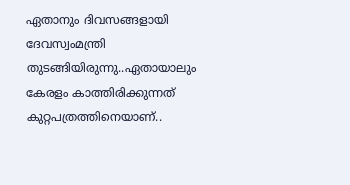ഏതാനും ദിവസങ്ങളായി ദേവസ്വംമന്ത്രി തുടങ്ങിയിരുന്നു..ഏതായാലും കേരളം കാത്തിരിക്കുന്നത് കുറ്റപത്രത്തിനെയാണ്..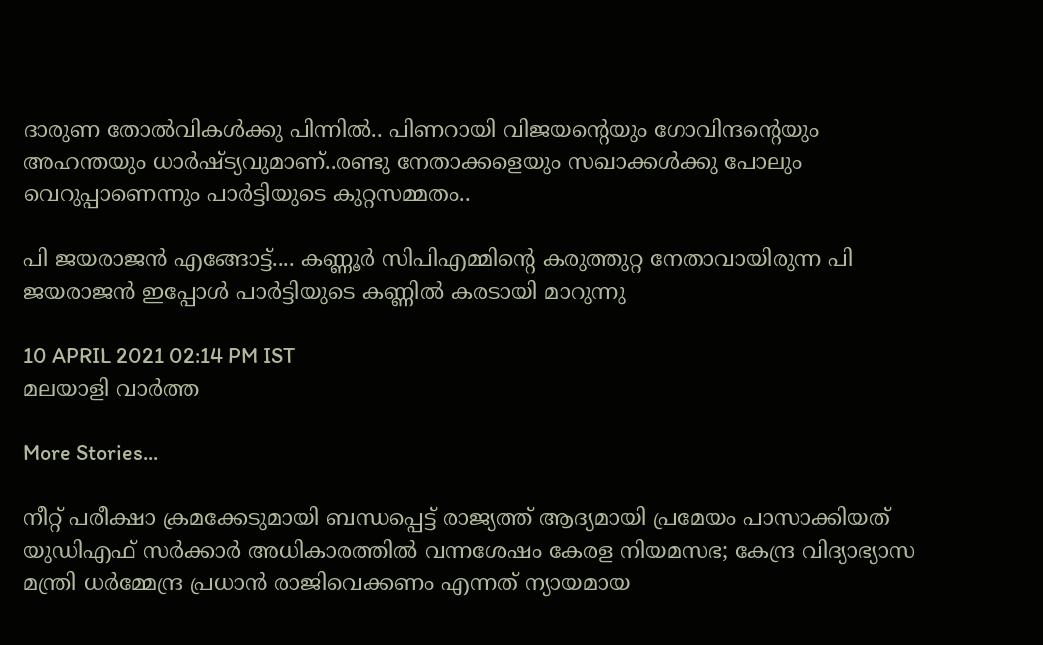ദാരുണ തോല്‍വികള്‍ക്കു പിന്നില്‍.. പിണറായി വിജയന്റെയും ഗോവിന്ദന്റെയും അഹന്തയും ധാര്‍ഷ്ട്യവുമാണ്..രണ്ടു നേതാക്കളെയും സഖാക്കള്‍ക്കു പോലും വെറുപ്പാണെന്നും പാർട്ടിയുടെ കുറ്റസമ്മതം..

പി ജയരാജന്‍ എങ്ങോട്ട്.... കണ്ണൂര്‍ സിപിഎമ്മിന്റെ കരുത്തുറ്റ നേതാവായിരുന്ന പി ജയരാജന്‍ ഇപ്പോള്‍ പാര്‍ട്ടിയുടെ കണ്ണില്‍ കരടായി മാറുന്നു

10 APRIL 2021 02:14 PM IST
മലയാളി വാര്‍ത്ത

More Stories...

നീറ്റ് പരീക്ഷാ ക്രമക്കേടുമായി ബന്ധപ്പെട്ട് രാജ്യത്ത് ആദ്യമായി പ്രമേയം പാസാക്കിയത് യുഡിഎഫ് സർക്കാർ അധികാരത്തിൽ വന്നശേഷം കേരള നിയമസഭ; കേന്ദ്ര വിദ്യാഭ്യാസ മന്ത്രി ധർമ്മേന്ദ്ര പ്രധാൻ രാജിവെക്കണം എന്നത് ന്യായമായ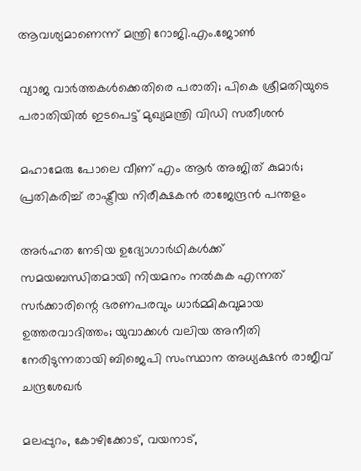ആവശ്യമാണെന്ന് മന്ത്രി റോജി.എം.ജോൺ

വ്യാജ വാർത്തകൾക്കെതിരെ പരാതി; പികെ ശ്രീമതിയുടെ പരാതിയിൽ ഇടപെട്ട് മുഖ്യമന്ത്രി വിഡി സതീശൻ

മഹാമേരു പോലെ വീണ് എം ആർ അജിത് കുമാർ; പ്രതികരിച്ച് രാഷ്ട്രീയ നിരീക്ഷകൻ രാജേന്ദ്രൻ പന്തളം

അർഹത നേടിയ ഉദ്യോഗാർഥികൾക്ക് സമയബന്ധിതമായി നിയമനം നൽകുക എന്നത് സർക്കാരിന്റെ ഭരണപരവും ധാർമ്മികവുമായ ഉത്തരവാദിത്തം; യുവാക്കൾ വലിയ അനീതി നേരിടുന്നതായി ബിജെപി സംസ്ഥാന അധ്യക്ഷൻ രാജീവ് ചന്ദ്രശേഖർ

മലപ്പുറം, കോഴിക്കോട്, വയനാട്,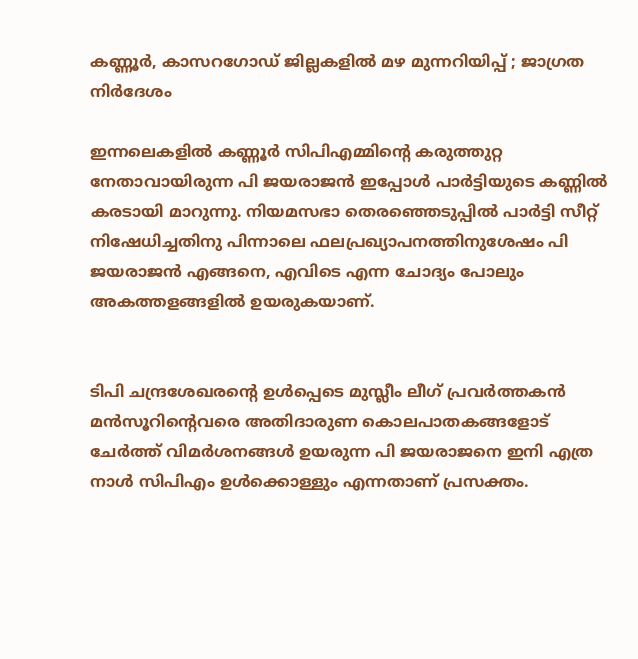കണ്ണൂർ, കാസറഗോഡ് ജില്ലകളിൽ മഴ മുന്നറിയിപ്പ് ; ജാഗ്രത നിർദേശം

ഇന്നലെകളില്‍ കണ്ണൂര്‍ സിപിഎമ്മിന്റെ കരുത്തുറ്റ നേതാവായിരുന്ന പി ജയരാജന്‍ ഇപ്പോള്‍ പാര്‍ട്ടിയുടെ കണ്ണില്‍ കരടായി മാറുന്നു. നിയമസഭാ തെരഞ്ഞെടുപ്പില്‍ പാര്‍ട്ടി സീറ്റ് നിഷേധിച്ചതിനു പിന്നാലെ ഫലപ്രഖ്യാപനത്തിനുശേഷം പി ജയരാജന്‍ എങ്ങനെ, എവിടെ എന്ന ചോദ്യം പോലും അകത്തളങ്ങളില്‍ ഉയരുകയാണ്.


ടിപി ചന്ദ്രശേഖരന്റെ ഉള്‍പ്പെടെ മുസ്ലീം ലീഗ് പ്രവര്‍ത്തകന്‍ മന്‍സൂറിന്റെവരെ അതിദാരുണ കൊലപാതകങ്ങളോട് ചേര്‍ത്ത് വിമര്‍ശനങ്ങള്‍ ഉയരുന്ന പി ജയരാജനെ ഇനി എത്ര നാള്‍ സിപിഎം ഉള്‍ക്കൊള്ളും എന്നതാണ് പ്രസക്തം.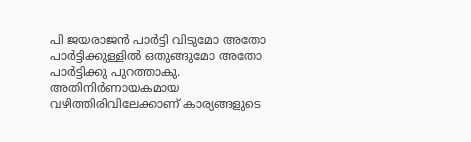പി ജയരാജന്‍ പാര്‍ട്ടി വിടുമോ അതോ പാര്‍ട്ടിക്കുള്ളില്‍ ഒതുങ്ങുമോ അതോ പാര്‍ട്ടിക്കു പുറത്താകു. അതിനിര്‍ണായകമായ വഴിത്തിരിവിലേക്കാണ് കാര്യങ്ങളുടെ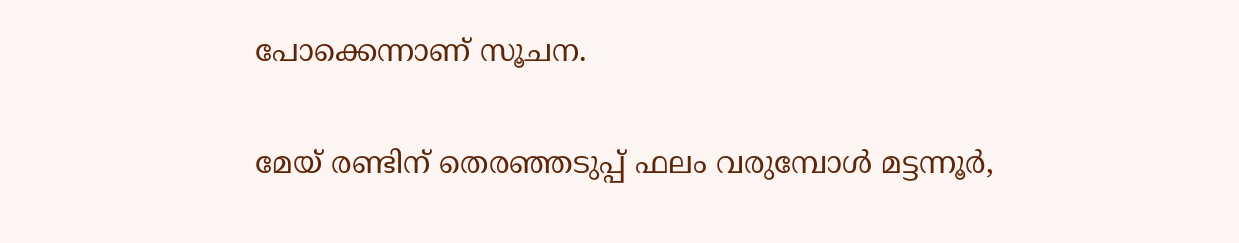പോക്കെന്നാണ് സൂചന.

മേയ് രണ്ടിന് തെരഞ്ഞടുപ്പ് ഫലം വരുമ്പോള്‍ മട്ടന്നൂര്‍,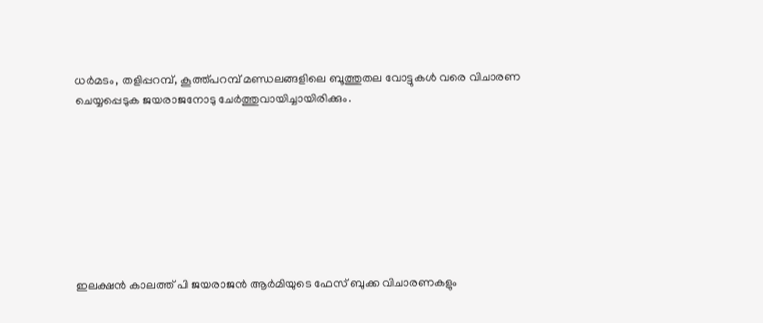ധര്‍മടം, തളിപ്പറമ്പ്, കൂത്ത്പറമ്പ് മണ്ഡലങ്ങളിലെ ബൂത്തുതല വോട്ടുകള്‍ വരെ വിചാരണ ചെയ്യപ്പെടുക ജയരാജനോടു ചേര്‍ത്തുവായിച്ചായിരിക്കും.








ഇലക്ഷന്‍ കാലത്ത് പി ജയരാജന്‍ ആര്‍മിയുടെ ഫേസ് ബുക്ക വിചാരണകളും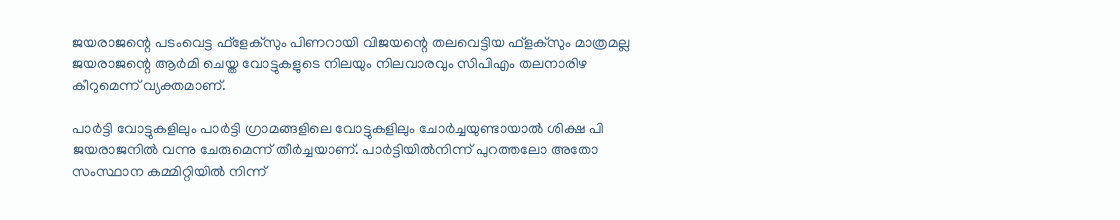ജയരാജന്റെ പടംവെട്ട ഫ്ളേക്സും പിണറായി വിജയന്റെ തലവെട്ടിയ ഫ്ളക്സും മാത്രമല്ല ജയരാജന്റെ ആര്‍മി ചെയ്ത വോട്ടുകളുടെ നിലയും നിലവാരവും സിപിഎം തലനാരിഴ കീറുമെന്ന് വ്യക്തമാണ്.

പാര്‍ട്ടി വോട്ടുകളിലും പാര്‍ട്ടി ഗ്രാമങ്ങളിലെ വോട്ടുകളിലും ചോര്‍ച്ചയുണ്ടായാല്‍ ശിക്ഷ പി ജയരാജനില്‍ വന്നു ചേരുമെന്ന് തീര്‍ച്ചയാണ്. പാര്‍ട്ടിയില്‍നിന്ന് പുറത്തലോ അതോ സംസ്ഥാന കമ്മിറ്റിയില്‍ നിന്ന്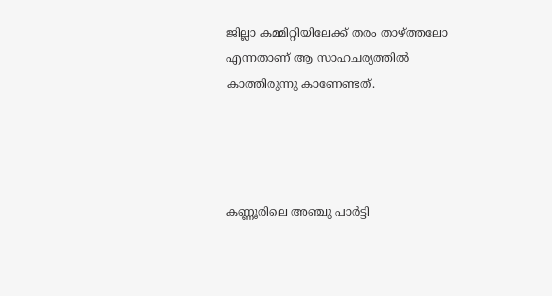ജില്ലാ കമ്മിറ്റിയിലേക്ക് തരം താഴ്ത്തലോ എന്നതാണ് ആ സാഹചര്യത്തില്‍ കാത്തിരുന്നു കാണേണ്ടത്.




കണ്ണൂരിലെ അഞ്ചു പാര്‍ട്ടി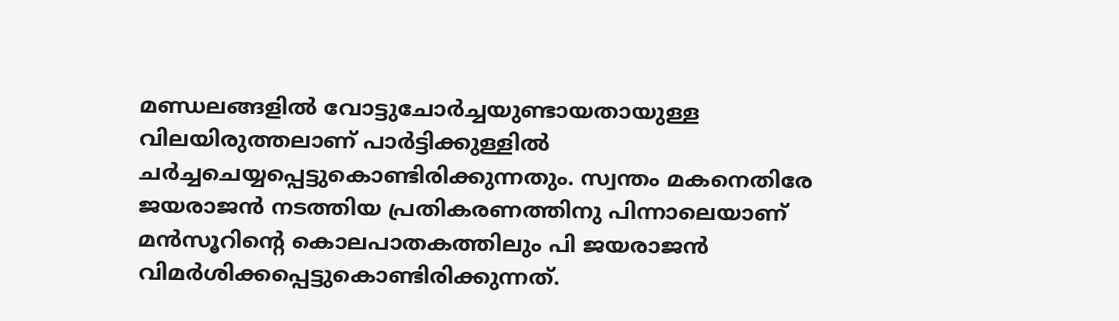മണ്ഡലങ്ങളില്‍ വോട്ടുചോര്‍ച്ചയുണ്ടായതായുള്ള വിലയിരുത്തലാണ് പാര്‍ട്ടിക്കുള്ളില്‍ ചര്‍ച്ചചെയ്യപ്പെട്ടുകൊണ്ടിരിക്കുന്നതും. സ്വന്തം മകനെതിരേ ജയരാജന്‍ നടത്തിയ പ്രതികരണത്തിനു പിന്നാലെയാണ് മന്‍സൂറിന്റെ കൊലപാതകത്തിലും പി ജയരാജന്‍ വിമര്‍ശിക്കപ്പെട്ടുകൊണ്ടിരിക്കുന്നത്.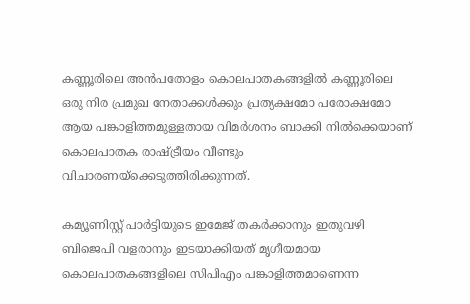കണ്ണൂരിലെ അന്‍പതോളം കൊലപാതകങ്ങളില്‍ കണ്ണൂരിലെ ഒരു നിര പ്രമുഖ നേതാക്കള്‍ക്കും പ്രത്യക്ഷമോ പരോക്ഷമോ ആയ പങ്കാളിത്തമുള്ളതായ വിമര്‍ശനം ബാക്കി നില്‍ക്കെയാണ് കൊലപാതക രാഷ്ട്രീയം വീണ്ടും വിചാരണയ്ക്കെടുത്തിരിക്കുന്നത്.

കമ്യൂണിസ്റ്റ് പാര്‍ട്ടിയുടെ ഇമേജ് തകര്‍ക്കാനും ഇതുവഴി ബിജെപി വളരാനും ഇടയാക്കിയത് മൃഗീയമായ കൊലപാതകങ്ങളിലെ സിപിഎം പങ്കാളിത്തമാണെന്ന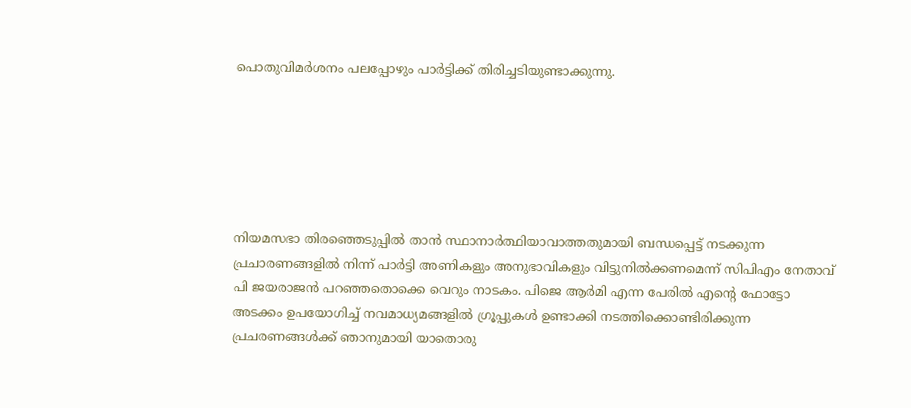പൊതുവിമര്‍ശനം പലപ്പോഴും പാര്‍ട്ടിക്ക് തിരിച്ചടിയുണ്ടാക്കുന്നു.






നിയമസഭാ തിരഞ്ഞെടുപ്പില്‍ താന്‍ സ്ഥാനാര്‍ത്ഥിയാവാത്തതുമായി ബന്ധപ്പെട്ട് നടക്കുന്ന പ്രചാരണങ്ങളില്‍ നിന്ന് പാര്‍ട്ടി അണികളും അനുഭാവികളും വിട്ടുനില്‍ക്കണമെന്ന് സിപിഎം നേതാവ് പി ജയരാജന്‍ പറഞ്ഞതൊക്കെ വെറും നാടകം. പിജെ ആര്‍മി എന്ന പേരില്‍ എന്റെ ഫോട്ടോ അടക്കം ഉപയോഗിച്ച് നവമാധ്യമങ്ങളില്‍ ഗ്രൂപ്പുകള്‍ ഉണ്ടാക്കി നടത്തിക്കൊണ്ടിരിക്കുന്ന പ്രചരണങ്ങള്‍ക്ക് ഞാനുമായി യാതൊരു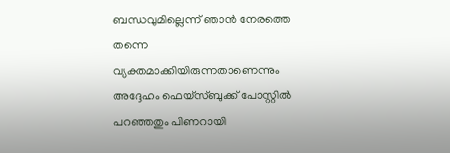ബന്ധവുമില്ലെന്ന് ഞാന്‍ നേരത്തെ തന്നെ വ്യക്തമാക്കിയിരുന്നതാണെന്നും അദ്ദേഹം ഫെയ്സ്ബുക്ക് പോസ്റ്റില്‍ പറഞ്ഞതും പിണറായി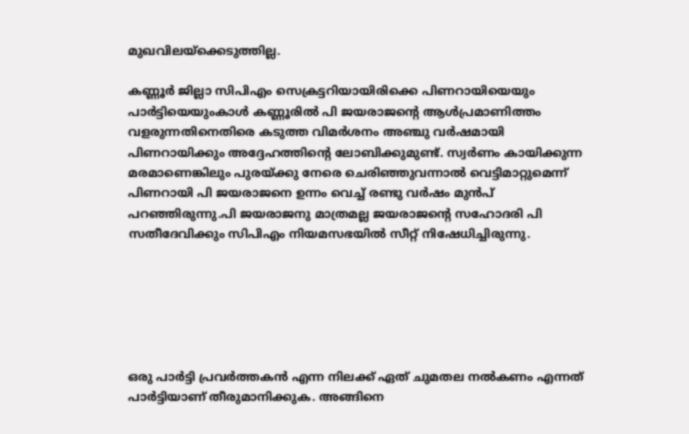മുഖവിലയ്ക്കെടുത്തില്ല.

കണ്ണൂര്‍ ജില്ലാ സിപിഎം സെക്രട്ടറിയായിരിക്കെ പിണറായിയെയും പാര്‍ട്ടിയെയുംകാള്‍ കണ്ണൂരില്‍ പി ജയരാജന്റെ ആള്‍പ്രമാണിത്തം വളരുന്നതിനെതിരെ കടുത്ത വിമര്‍ശനം അഞ്ചു വര്‍ഷമായി പിണറായിക്കും അദ്ദേഹത്തിന്റെ ലോബിക്കുമുണ്ട്. സ്വര്‍ണം കായിക്കുന്ന മരമാണെങ്കിലും പുരയ്ക്കു നേരെ ചെരിഞ്ഞുവന്നാല്‍ വെട്ടിമാറ്റുമെന്ന് പിണറായി പി ജയരാജനെ ഉന്നം വെച്ച് രണ്ടു വര്‍ഷം മുന്‍പ് പറഞ്ഞിരുന്നു.പി ജയരാജനു മാത്രമല്ല ജയരാജന്റെ സഹോദരി പി സതീദേവിക്കും സിപിഎം നിയമസഭയില്‍ സീറ്റ് നിഷേധിച്ചിരുന്നു.






ഒരു പാര്‍ട്ടി പ്രവര്‍ത്തകന്‍ എന്ന നിലക്ക് ഏത് ചുമതല നല്‍കണം എന്നത് പാര്‍ട്ടിയാണ് തീരുമാനിക്കുക. അങ്ങിനെ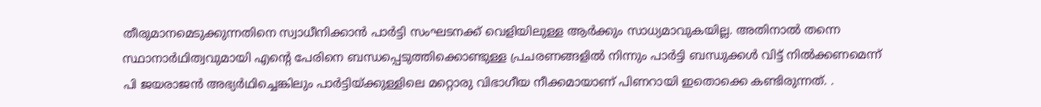തീരുമാനമെടുക്കുന്നതിനെ സ്വാധീനിക്കാന്‍ പാര്‍ട്ടി സംഘടനക്ക് വെളിയിലുള്ള ആര്‍ക്കും സാധ്യമാവുകയില്ല. അതിനാല്‍ തന്നെ സ്ഥാനാര്‍ഥിത്വവുമായി എന്റെ പേരിനെ ബന്ധപ്പെടുത്തിക്കൊണ്ടുള്ള പ്രചരണങ്ങളില്‍ നിന്നും പാര്‍ട്ടി ബന്ധുക്കള്‍ വിട്ട് നില്‍ക്കണമെന്ന് പി ജയരാജന്‍ അഭ്യര്‍ഥിച്ചെങ്കിലും പാര്‍ട്ടിയ്ക്കുള്ളിലെ മറ്റൊരു വിഭാഗീയ നീക്കമായാണ് പിണറായി ഇതൊക്കെ കണ്ടിരുന്നത്. .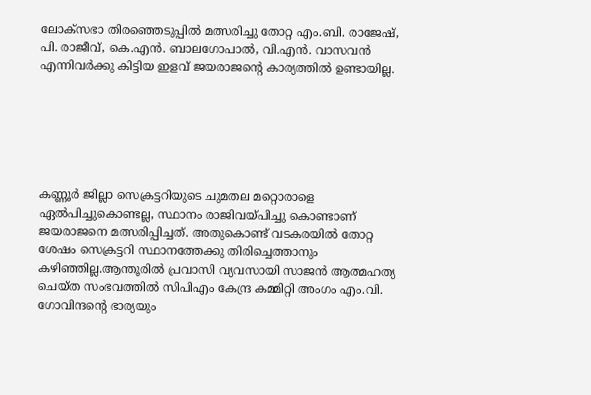ലോക്സഭാ തിരഞ്ഞെടുപ്പില്‍ മത്സരിച്ചു തോറ്റ എം.ബി. രാജേഷ്, പി. രാജീവ്, കെ.എന്‍. ബാലഗോപാല്‍, വി.എന്‍. വാസവന്‍ എന്നിവര്‍ക്കു കിട്ടിയ ഇളവ് ജയരാജന്റെ കാര്യത്തില്‍ ഉണ്ടായില്ല.






കണ്ണൂര്‍ ജില്ലാ സെക്രട്ടറിയുടെ ചുമതല മറ്റൊരാളെ ഏല്‍പിച്ചുകൊണ്ടല്ല, സ്ഥാനം രാജിവയ്പിച്ചു കൊണ്ടാണ് ജയരാജനെ മത്സരിപ്പിച്ചത്. അതുകൊണ്ട് വടകരയില്‍ തോറ്റ ശേഷം സെക്രട്ടറി സ്ഥാനത്തേക്കു തിരിച്ചെത്താനും കഴിഞ്ഞില്ല.ആന്തൂരില്‍ പ്രവാസി വ്യവസായി സാജന്‍ ആത്മഹത്യ ചെയ്ത സംഭവത്തില്‍ സിപിഎം കേന്ദ്ര കമ്മിറ്റി അംഗം എം.വി. ഗോവിന്ദന്റെ ഭാര്യയും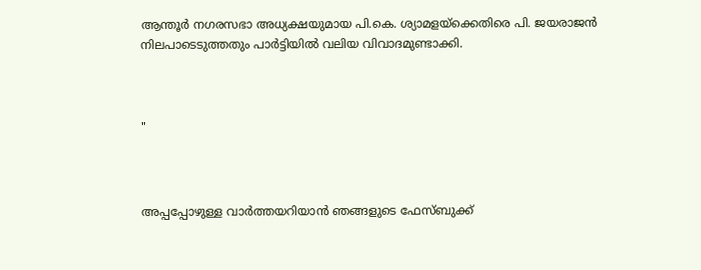ആന്തൂര്‍ നഗരസഭാ അധ്യക്ഷയുമായ പി.കെ. ശ്യാമളയ്ക്കെതിരെ പി. ജയരാജന്‍ നിലപാടെടുത്തതും പാര്‍ട്ടിയില്‍ വലിയ വിവാദമുണ്ടാക്കി.



"



അപ്പപ്പോഴുള്ള വാര്‍ത്തയറിയാന്‍ ഞങ്ങളുടെ ഫേസ്‌ബുക്ക്‌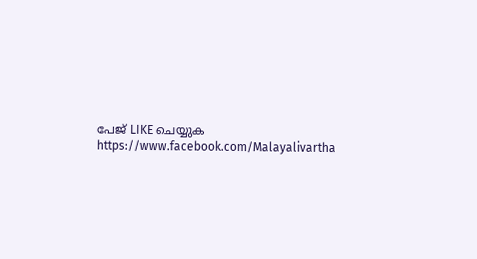പേജ് LIKE ചെയ്യുക
https://www.facebook.com/Malayalivartha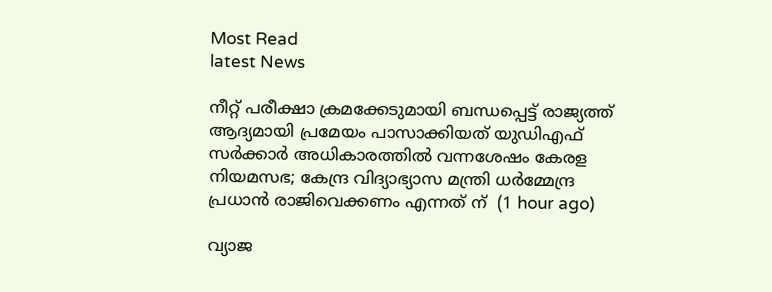Most Read
latest News

നീറ്റ് പരീക്ഷാ ക്രമക്കേടുമായി ബന്ധപ്പെട്ട് രാജ്യത്ത് ആദ്യമായി പ്രമേയം പാസാക്കിയത് യുഡിഎഫ് സർക്കാർ അധികാരത്തിൽ വന്നശേഷം കേരള നിയമസഭ; കേന്ദ്ര വിദ്യാഭ്യാസ മന്ത്രി ധർമ്മേന്ദ്ര പ്രധാൻ രാജിവെക്കണം എന്നത് ന്  (1 hour ago)

വ്യാജ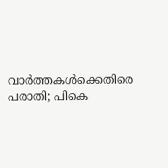വാർത്തകൾക്കെതിരെ പരാതി; പികെ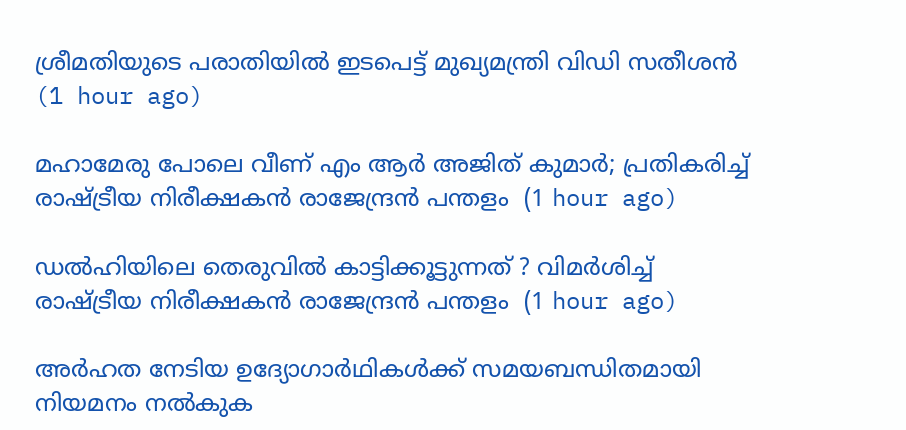ശ്രീമതിയുടെ പരാതിയിൽ ഇടപെട്ട് മുഖ്യമന്ത്രി വിഡി സതീശൻ  (1 hour ago)

മഹാമേരു പോലെ വീണ് എം ആർ അജിത് കുമാർ; പ്രതികരിച്ച് രാഷ്ട്രീയ നിരീക്ഷകൻ രാജേന്ദ്രൻ പന്തളം  (1 hour ago)

ഡൽഹിയിലെ തെരുവിൽ കാട്ടിക്കൂട്ടുന്നത് ? വിമർശിച്ച് രാഷ്ട്രീയ നിരീക്ഷകൻ രാജേന്ദ്രൻ പന്തളം  (1 hour ago)

അർഹത നേടിയ ഉദ്യോഗാർഥികൾക്ക് സമയബന്ധിതമായി നിയമനം നൽകുക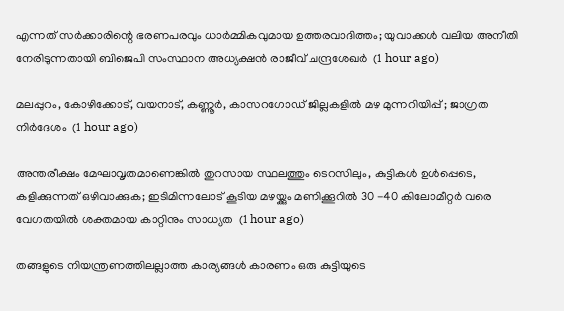എന്നത് സർക്കാരിന്റെ ഭരണപരവും ധാർമ്മികവുമായ ഉത്തരവാദിത്തം; യുവാക്കൾ വലിയ അനീതി നേരിടുന്നതായി ബിജെപി സംസ്ഥാന അധ്യക്ഷൻ രാജീവ് ചന്ദ്രശേഖർ  (1 hour ago)

മലപ്പുറം, കോഴിക്കോട്, വയനാട്, കണ്ണൂർ, കാസറഗോഡ് ജില്ലകളിൽ മഴ മുന്നറിയിപ്പ് ; ജാഗ്രത നിർദേശം  (1 hour ago)

അന്തരീക്ഷം മേഘാവൃതമാണെങ്കിൽ തുറസായ സ്ഥലത്തും ടെറസിലും, കുട്ടികൾ ഉൾപ്പെടെ, കളിക്കുന്നത് ഒഴിവാക്കുക; ഇടിമിന്നലോട് കൂടിയ മഴയ്ക്കും മണിക്കൂറിൽ 30 -40 കിലോമീറ്റർ വരെ വേഗതയിൽ ശക്തമായ കാറ്റിനും സാധ്യത  (1 hour ago)

തങ്ങളുടെ നിയന്ത്രണത്തിലല്ലാത്ത കാര്യങ്ങൾ കാരണം ഒരു കുട്ടിയുടെ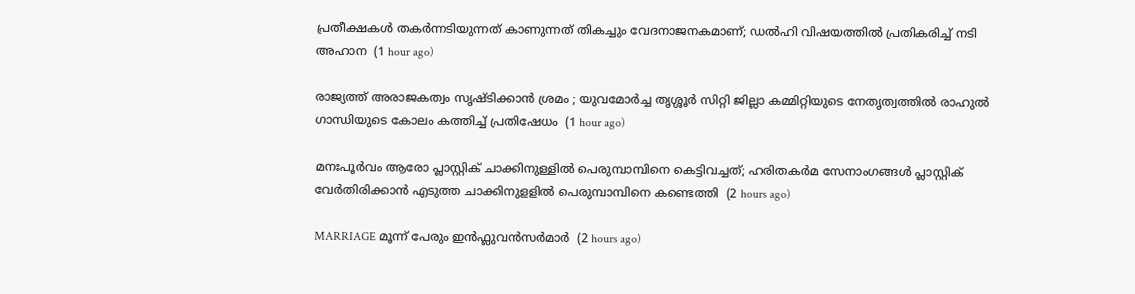പ്രതീക്ഷകൾ തകർന്നടിയുന്നത് കാണുന്നത് തികച്ചും വേദനാജനകമാണ്; ഡൽഹി വിഷയത്തിൽ പ്രതികരിച്ച് നടി അഹാന  (1 hour ago)

രാജ്യത്ത് അരാജകത്വം സൃഷ്ടിക്കാൻ ശ്രമം ; യുവമോർച്ച തൃശ്ശൂർ സിറ്റി ജില്ലാ കമ്മിറ്റിയുടെ നേതൃത്വത്തിൽ രാഹുൽ ഗാന്ധിയുടെ കോലം കത്തിച്ച് പ്രതിഷേധം  (1 hour ago)

മനഃപൂർവം ആരോ പ്ലാസ്റ്റിക് ചാക്കിനുള്ളിൽ പെരുമ്പാമ്പിനെ കെട്ടിവച്ചത്; ഹരിതകർമ സേനാംഗങ്ങൾ പ്ലാസ്റ്റിക് വേർതിരിക്കാൻ എടുത്ത ചാക്കിനുളളിൽ പെരുമ്പാമ്പിനെ കണ്ടെത്തി  (2 hours ago)

MARRIAGE മൂന്ന് പേരും ഇൻഫ്ലുവൻസർമാർ  (2 hours ago)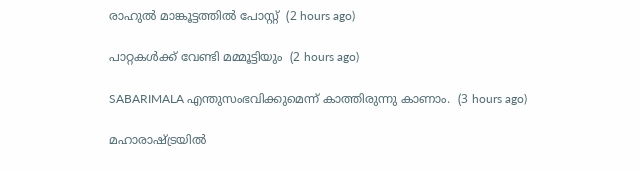രാഹുല്‍ മാങ്കൂട്ടത്തില്‍ പോസ്റ്റ്  (2 hours ago)

പാറ്റകൾക്ക് വേണ്ടി മമ്മൂട്ടിയും  (2 hours ago)

SABARIMALA എന്തുസംഭവിക്കുമെന്ന് കാത്തിരുന്നു കാണാം.  (3 hours ago)

മഹാരാഷ്ട്രയിൽ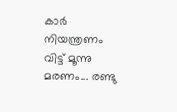കാർ നിയന്ത്രണം വിട്ട് മൂന്നു മരണം... രണ്ടു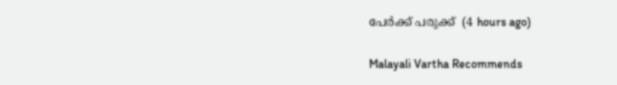പേർക്ക് പരുക്ക്  (4 hours ago)

Malayali Vartha Recommends